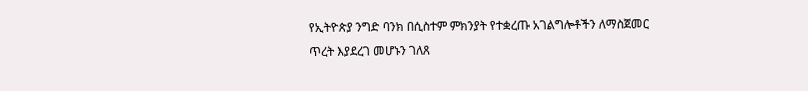የኢትዮጵያ ንግድ ባንክ በሲስተም ምክንያት የተቋረጡ አገልግሎቶችን ለማስጀመር ጥረት እያደረገ መሆኑን ገለጸ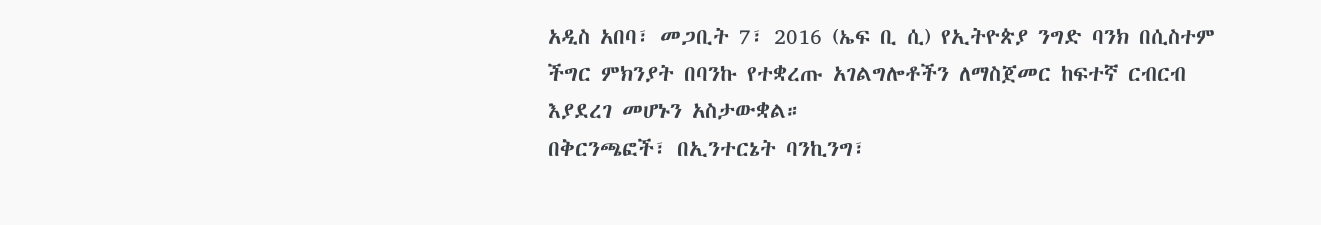አዲስ አበባ፣ መጋቢት 7፣ 2016 (ኤፍ ቢ ሲ) የኢትዮጵያ ንግድ ባንክ በሲስተም ችግር ምክንያት በባንኩ የተቋረጡ አገልግሎቶችን ለማስጀመር ከፍተኛ ርብርብ እያደረገ መሆኑን አስታውቋል።
በቅርንጫፎች፣ በኢንተርኔት ባንኪንግ፣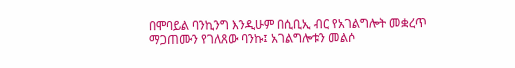በሞባይል ባንኪንግ እንዲሁም በሲቢኢ ብር የአገልግሎት መቋረጥ ማጋጠሙን የገለጸው ባንኩ፤ አገልግሎቱን መልሶ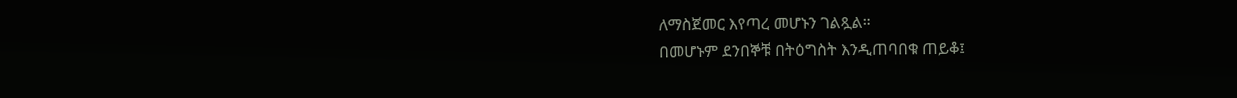ለማስጀመር እየጣረ መሆኑን ገልጿል።
በመሆኑም ደንበኞቹ በትዕግስት እንዲጠባበቁ ጠይቆ፤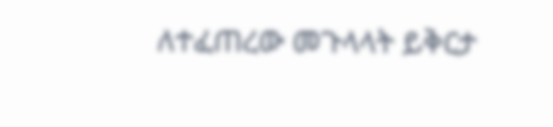ለተፈጠረው መጉላላት ይቅርታ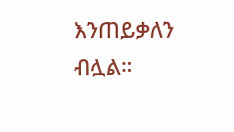እንጠይቃለን ብሏል።